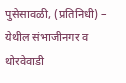पुसेसावळी, (प्रतिनिधी) – येथील संभाजीनगर व थोरवेवाडी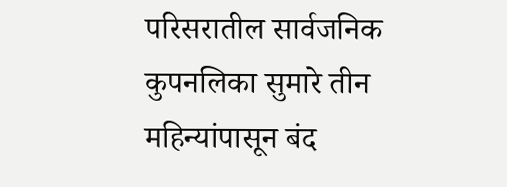परिसरातील सार्वजनिक कुपनलिका सुमारे तीन महिन्यांपासून बंद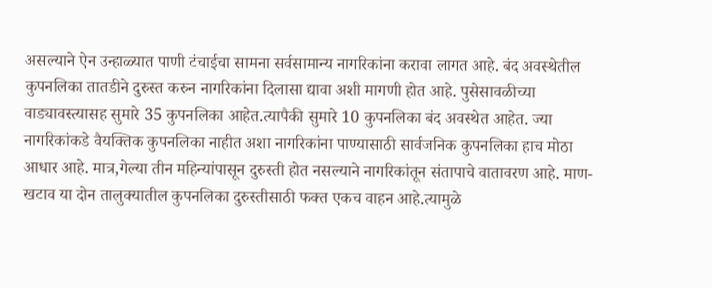असल्याने ऐन उन्हाळ्यात पाणी टंचाईचा सामना सर्वसामान्य नागरिकांना करावा लागत आहे. बंद अवस्थेतील कुपनलिका तातडीने दुरुस्त करुन नागरिकांना दिलासा द्यावा अशी मागणी होत आहे. पुसेसावळीच्या वाड्यावस्त्यासह सुमारे 35 कुपनलिका आहेत.त्यापैकी सुमारे 10 कुपनलिका बंद अवस्थेत आहेत. ज्या नागरिकांकडे वैयक्तिक कुपनलिका नाहीत अशा नागरिकांना पाण्यासाठी सार्वजनिक कुपनलिका हाच मोठा आधार आहे. मात्र,गेल्या तीन महिन्यांपासून दुरुस्ती होत नसल्याने नागरिकांतून संतापाचे वातावरण आहे. माण-खटाव या दोन तालुक्यातील कुपनलिका दुरुस्तीसाठी फक्त एकच वाहन आहे.त्यामुळे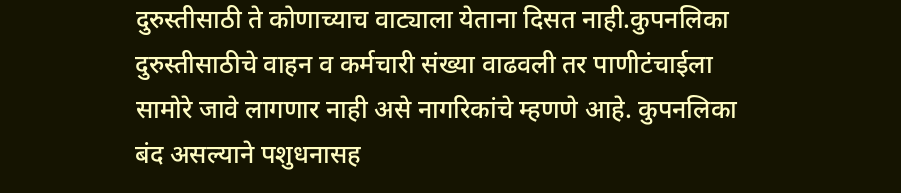दुरुस्तीसाठी ते कोणाच्याच वाट्याला येताना दिसत नाही.कुपनलिका दुरुस्तीसाठीचे वाहन व कर्मचारी संख्या वाढवली तर पाणीटंचाईला सामोरे जावे लागणार नाही असे नागरिकांचे म्हणणे आहे. कुपनलिका बंद असल्याने पशुधनासह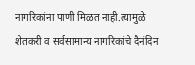नागरिकांना पाणी मिळत नाही.त्यामुळे शेतकरी व सर्वसामान्य नागरिकांचे दैनंदिन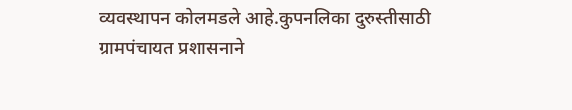व्यवस्थापन कोलमडले आहे.कुपनलिका दुरुस्तीसाठी ग्रामपंचायत प्रशासनाने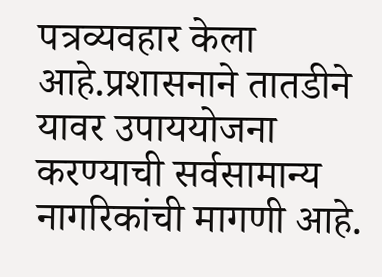पत्रव्यवहार केला आहे.प्रशासनाने तातडीने यावर उपाययोजना करण्याची सर्वसामान्य नागरिकांची मागणी आहे.